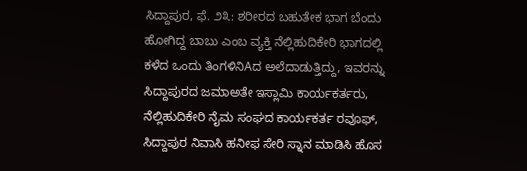ಸಿದ್ದಾಪುರ, ಫೆ. ೨೩: ಶರೀರದ ಬಹುತೇಕ ಭಾಗ ಬೆಂದು ಹೋಗಿದ್ದ ಬಾಬು ಎಂಬ ವ್ಯಕ್ತಿ ನೆಲ್ಲಿಹುದಿಕೇರಿ ಭಾಗದಲ್ಲಿ ಕಳೆದ ಒಂದು ತಿಂಗಳಿನಿAದ ಅಲೆದಾಡುತ್ತಿದ್ದು, ಇವರನ್ನು ಸಿದ್ದಾಪುರದ ಜಮಾಅತೇ ಇಸ್ಲಾಮಿ ಕಾರ್ಯಕರ್ತರು, ನೆಲ್ಲಿಹುದಿಕೇರಿ ನೈಮ ಸಂಘದ ಕಾರ್ಯಕರ್ತ ರವೂಫ್, ಸಿದ್ದಾಪುರ ನಿವಾಸಿ ಹನೀಫ ಸೇರಿ ಸ್ನಾನ ಮಾಡಿಸಿ ಹೊಸ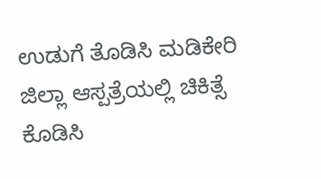ಉಡುಗೆ ತೊಡಿಸಿ ಮಡಿಕೇರಿ ಜಿಲ್ಲಾ ಆಸ್ಪತ್ರೆಯಲ್ಲಿ ಚಿಕಿತ್ಸೆ ಕೊಡಿಸಿ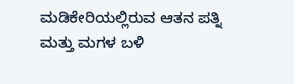ಮಡಿಕೇರಿಯಲ್ಲಿರುವ ಆತನ ಪತ್ನಿ ಮತ್ತು ಮಗಳ ಬಳಿ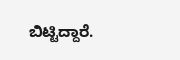ಬಿಟ್ಟಿದ್ದಾರೆ.